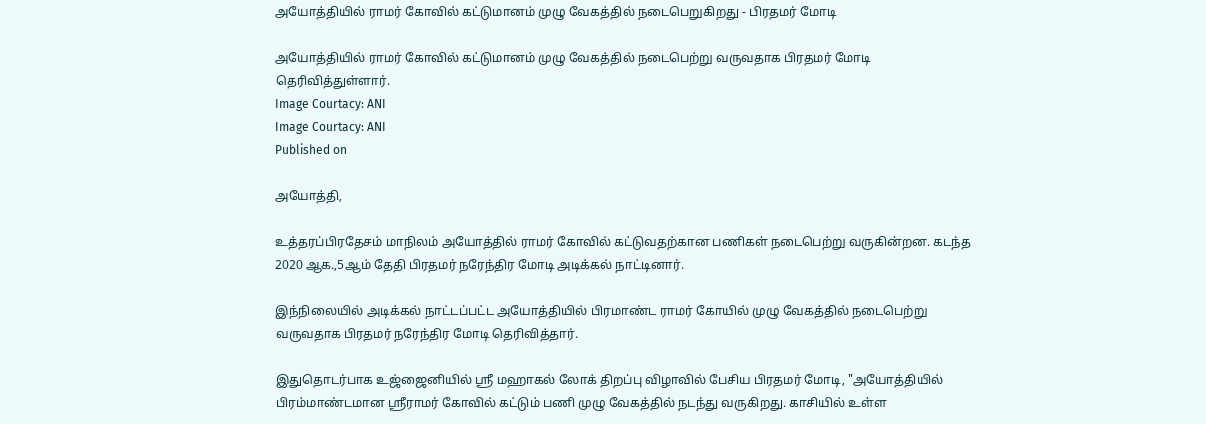அயோத்தியில் ராமர் கோவில் கட்டுமானம் முழு வேகத்தில் நடைபெறுகிறது - பிரதமர் மோடி

அயோத்தியில் ராமர் கோவில் கட்டுமானம் முழு வேகத்தில் நடைபெற்று வருவதாக பிரதமர் மோடி தெரிவித்துள்ளார்.
Image Courtacy: ANI
Image Courtacy: ANI
Published on

அயோத்தி,

உத்தரப்பிரதேசம் மாநிலம் அயோத்தில் ராமர் கோவில் கட்டுவதற்கான பணிகள் நடைபெற்று வருகின்றன. கடந்த 2020 ஆக.,5ஆம் தேதி பிரதமர் நரேந்திர மோடி அடிக்கல் நாட்டினார்.

இந்நிலையில் அடிக்கல் நாட்டப்பட்ட அயோத்தியில் பிரமாண்ட ராமர் கோயில் முழு வேகத்தில் நடைபெற்று வருவதாக பிரதமர் நரேந்திர மோடி தெரிவித்தார்.

இதுதொடர்பாக உஜ்ஜைனியில் ஸ்ரீ மஹாகல் லோக் திறப்பு விழாவில் பேசிய பிரதமர் மோடி, "அயோத்தியில் பிரம்மாண்டமான ஸ்ரீராமர் கோவில் கட்டும் பணி முழு வேகத்தில் நடந்து வருகிறது. காசியில் உள்ள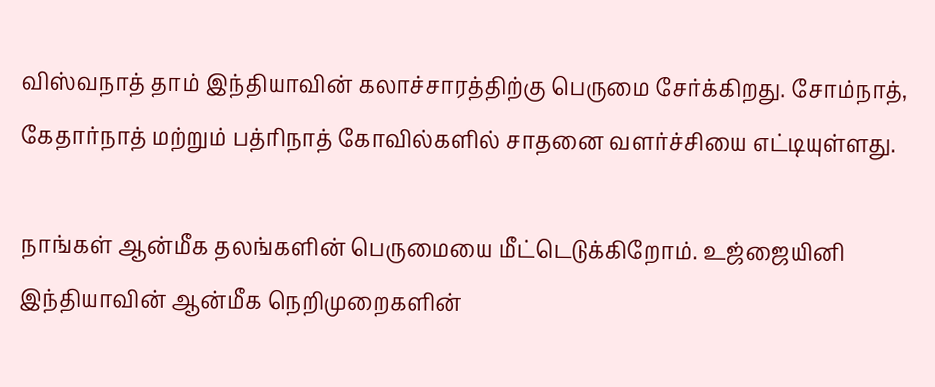விஸ்வநாத் தாம் இந்தியாவின் கலாச்சாரத்திற்கு பெருமை சேர்க்கிறது. சோம்நாத், கேதார்நாத் மற்றும் பத்ரிநாத் கோவில்களில் சாதனை வளர்ச்சியை எட்டியுள்ளது.

நாங்கள் ஆன்மீக தலங்களின் பெருமையை மீட்டெடுக்கிறோம். உஜ்ஜையினி இந்தியாவின் ஆன்மீக நெறிமுறைகளின்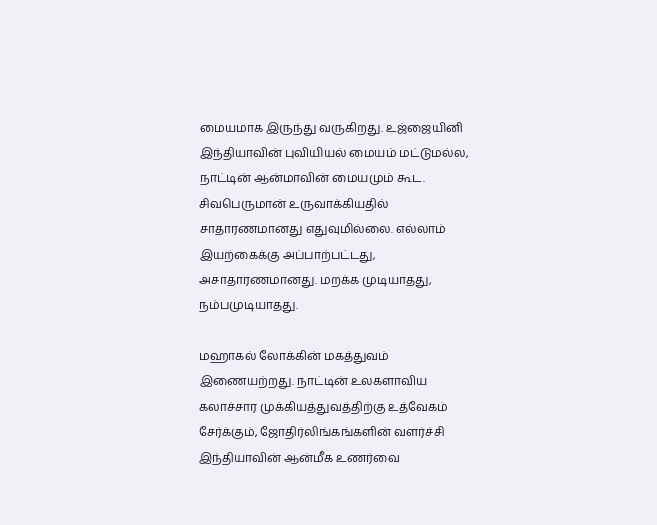மையமாக இருந்து வருகிறது. உஜ்ஜையினி இந்தியாவின் புவியியல் மையம் மட்டுமல்ல, நாட்டின் ஆன்மாவின் மையமும் கூட. சிவபெருமான் உருவாக்கியதில் சாதாரணமானது எதுவுமில்லை. எல்லாம் இயற்கைக்கு அப்பாற்பட்டது, அசாதாரணமானது. மறக்க முடியாதது, நம்பமுடியாதது.

மஹாகல் லோக்கின் மகத்துவம் இணையற்றது. நாட்டின் உலகளாவிய கலாச்சார முக்கியத்துவத்திற்கு உத்வேகம் சேர்க்கும், ஜோதிர்லிங்கங்களின் வளர்ச்சி இந்தியாவின் ஆன்மீக உணர்வை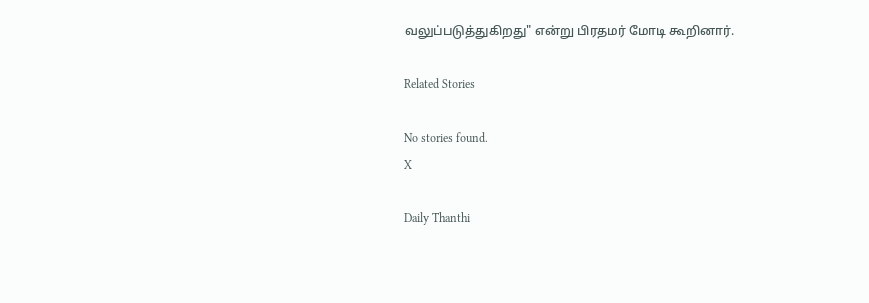வலுப்படுத்துகிறது" என்று பிரதமர் மோடி கூறினார்.

Related Stories

No stories found.
X

Daily Thanthi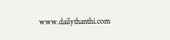www.dailythanthi.com